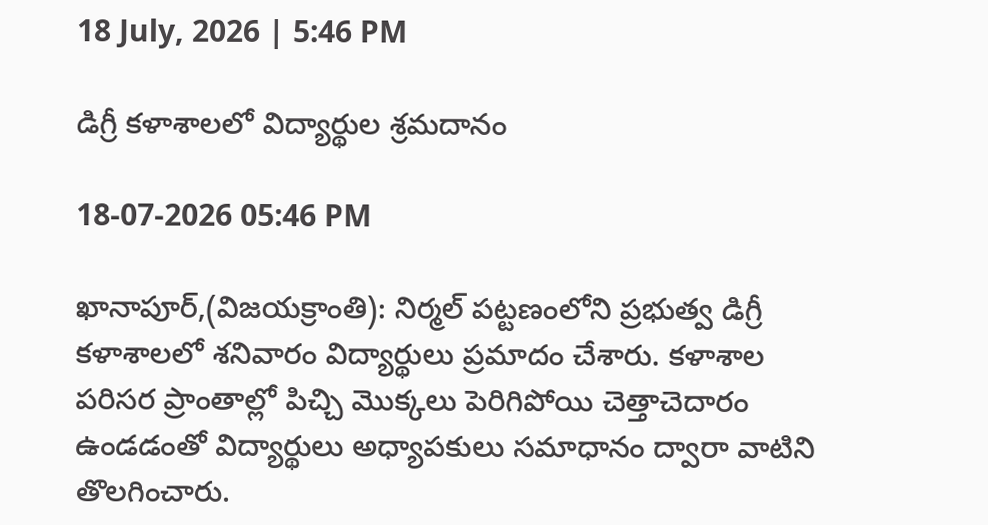18 July, 2026 | 5:46 PM

డిగ్రీ కళాశాలలో విద్యార్థుల శ్రమదానం

18-07-2026 05:46 PM

ఖానాపూర్,(విజయక్రాంతి): నిర్మల్ పట్టణంలోని ప్రభుత్వ డిగ్రీ కళాశాలలో శనివారం విద్యార్థులు ప్రమాదం చేశారు. కళాశాల పరిసర ప్రాంతాల్లో పిచ్చి మొక్కలు పెరిగిపోయి చెత్తాచెదారం ఉండడంతో విద్యార్థులు అధ్యాపకులు సమాధానం ద్వారా వాటిని తొలగించారు.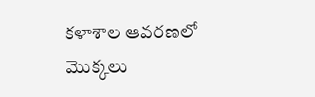కళాశాల ఆవరణలో మొక్కలు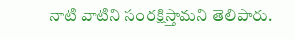నాటి వాటిని సంరక్షిస్తామని తెలిపారు.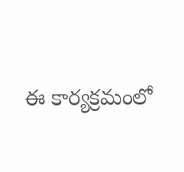ఈ కార్యక్రమంలో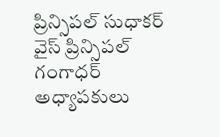ప్రిన్సిపల్ సుధాకర్ వైస్ ప్రిన్సిపల్ గంగాధర్ అధ్యాపకులు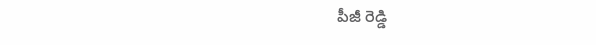పీజీ రెడ్డి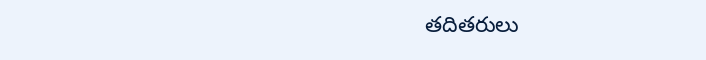తదితరులు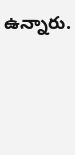ఉన్నారు.